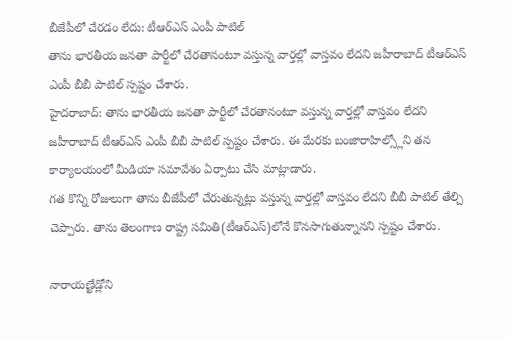బీజేపీలో చేరడం లేదు: టీఆర్ఎస్ ఎంపీ పాటిల్
తాను భారతీయ జనతా పార్టీలో చేరతానంటూ వస్తున్న వార్తల్లో వాస్తవం లేదని జహీరాబాద్ టీఆర్ఎస్ ఎంపీ బీబీ పాటిల్ స్పష్టం చేశారు.
హైదరాబాద్: తాను భారతీయ జనతా పార్టీలో చేరతానంటూ వస్తున్న వార్తల్లో వాస్తవం లేదని జహీరాబాద్ టీఆర్ఎస్ ఎంపీ బీబీ పాటిల్ స్పష్టం చేశారు. ఈ మేరకు బంజారాహిల్స్లోని తన కార్యాలయంలో మీడియా సమావేశం ఏర్పాటు చేసి మాట్లాడారు.
గత కొన్ని రోజులుగా తాను బీజేపీలో చేరుతున్నట్లు వస్తున్న వార్తల్లో వాస్తవం లేదని బీబీ పాటిల్ తేల్చి చెప్పారు. తాను తెలంగాణ రాష్ట్ర సమితి(టీఆర్ఎస్)లోనే కొనసాగుతున్నానని స్పష్టం చేశారు.

నారాయణ్ఖేడ్లోని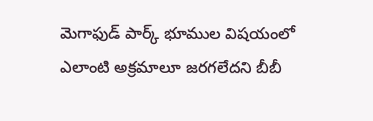మెగాఫుడ్ పార్క్ భూముల విషయంలో ఎలాంటి అక్రమాలూ జరగలేదని బీబీ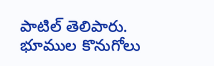పాటిల్ తెలిపారు. భూముల కొనుగోలు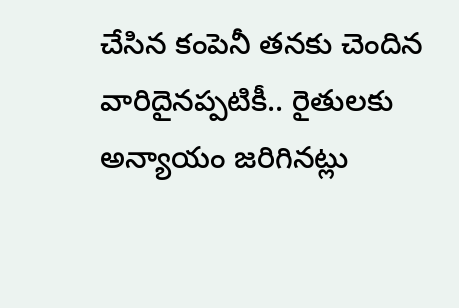చేసిన కంపెనీ తనకు చెందిన వారిదైనప్పటికీ.. రైతులకు అన్యాయం జరిగినట్లు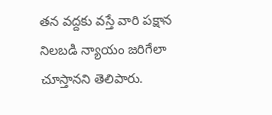తన వద్దకు వస్తే వారి పక్షాన నిలబడి న్యాయం జరిగేలా చూస్తానని తెలిపారు.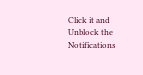Click it and Unblock the Notifications